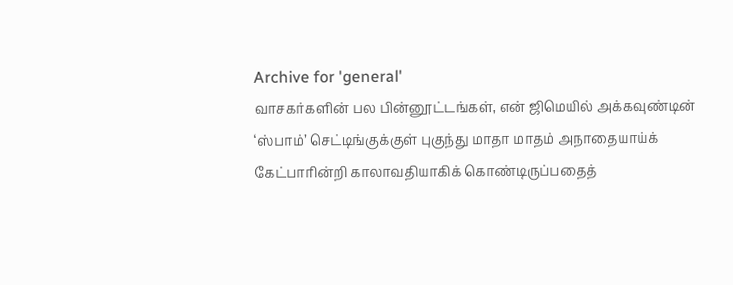Archive for 'general'
வாசகர்களின் பல பின்னூட்டங்கள், என் ஜிமெயில் அக்கவுண்டின் ‘ஸ்பாம்’ செட்டிங்குக்குள் புகுந்து மாதா மாதம் அநாதையாய்க் கேட்பாரின்றி காலாவதியாகிக் கொண்டிருப்பதைத்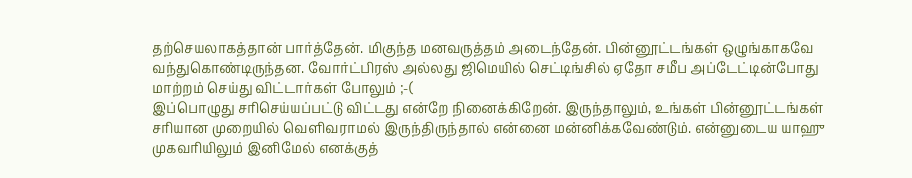தற்செயலாகத்தான் பார்த்தேன். மிகுந்த மனவருத்தம் அடைந்தேன். பின்னூட்டங்கள் ஒழுங்காகவே வந்துகொண்டிருந்தன. வோர்ட்பிரஸ் அல்லது ஜிமெயில் செட்டிங்சில் ஏதோ சமீப அப்டேட்டின்போது மாற்றம் செய்து விட்டார்கள் போலும் ;-(
இப்பொழுது சரிசெய்யப்பட்டு விட்டது என்றே நினைக்கிறேன். இருந்தாலும், உங்கள் பின்னூட்டங்கள் சரியான முறையில் வெளிவராமல் இருந்திருந்தால் என்னை மன்னிக்கவேண்டும். என்னுடைய யாஹு முகவரியிலும் இனிமேல் எனக்குத்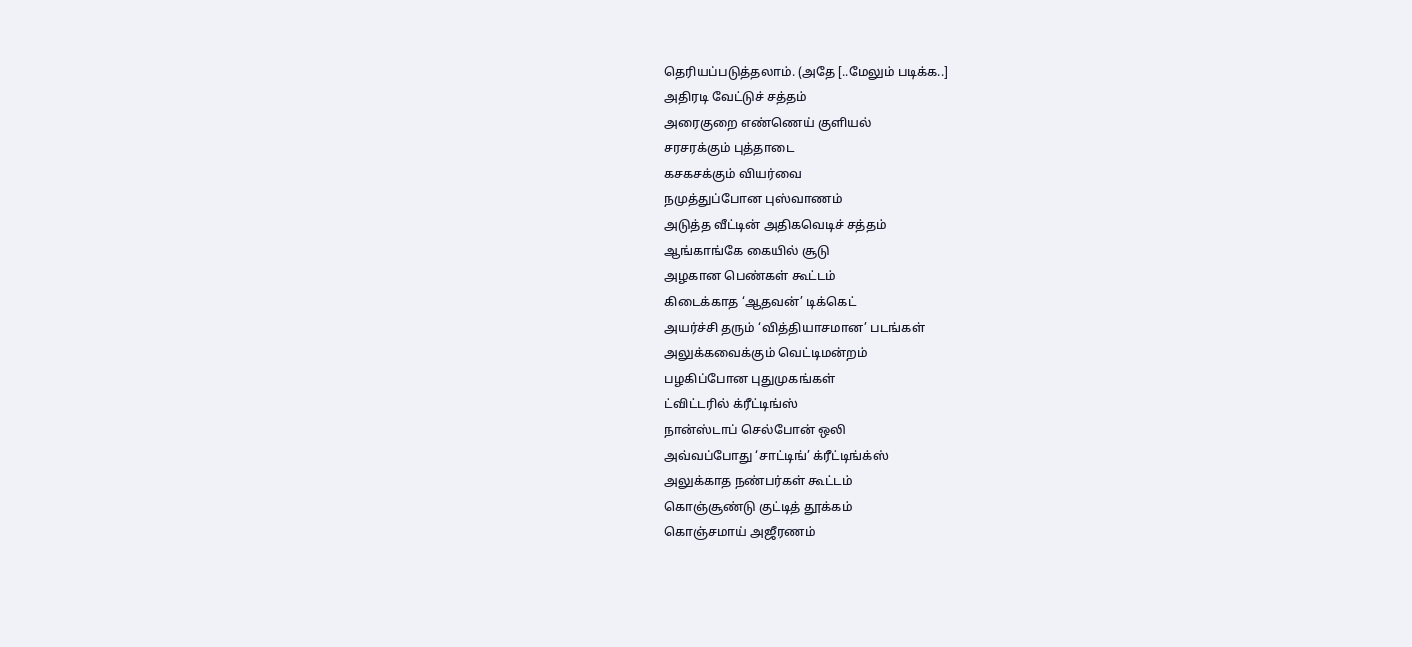தெரியப்படுத்தலாம். (அதே [..மேலும் படிக்க..]
அதிரடி வேட்டுச் சத்தம்
அரைகுறை எண்ணெய் குளியல்
சரசரக்கும் புத்தாடை
கசகசக்கும் வியர்வை
நமுத்துப்போன புஸ்வாணம்
அடுத்த வீட்டின் அதிகவெடிச் சத்தம்
ஆங்காங்கே கையில் சூடு
அழகான பெண்கள் கூட்டம்
கிடைக்காத ‘ஆதவன்’ டிக்கெட்
அயர்ச்சி தரும் ‘வித்தியாசமான’ படங்கள்
அலுக்கவைக்கும் வெட்டிமன்றம்
பழகிப்போன புதுமுகங்கள்
ட்விட்டரில் க்ரீட்டிங்ஸ்
நான்ஸ்டாப் செல்போன் ஒலி
அவ்வப்போது ‘சாட்டிங்’ க்ரீட்டிங்க்ஸ்
அலுக்காத நண்பர்கள் கூட்டம்
கொஞ்சூண்டு குட்டித் தூக்கம்
கொஞ்சமாய் அஜீரணம்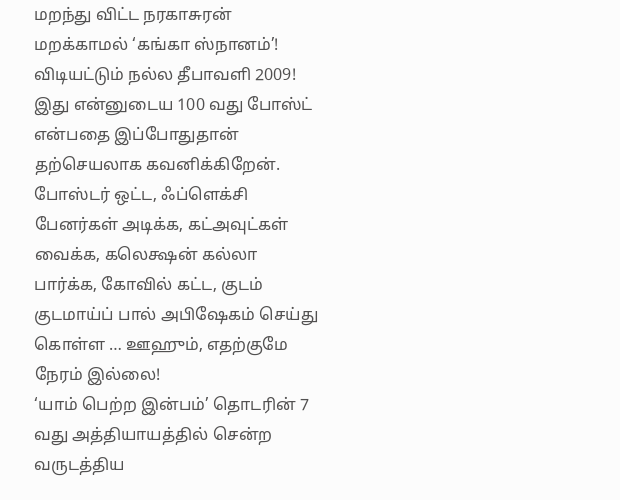மறந்து விட்ட நரகாசுரன்
மறக்காமல் ‘கங்கா ஸ்நானம்’!
விடியட்டும் நல்ல தீபாவளி 2009!
இது என்னுடைய 100 வது போஸ்ட் என்பதை இப்போதுதான் தற்செயலாக கவனிக்கிறேன்.
போஸ்டர் ஒட்ட, ஃப்ளெக்சி பேனர்கள் அடிக்க, கட்அவுட்கள் வைக்க, கலெக்ஷன் கல்லா பார்க்க, கோவில் கட்ட, குடம் குடமாய்ப் பால் அபிஷேகம் செய்து கொள்ள … ஊஹும், எதற்குமே நேரம் இல்லை!
‘யாம் பெற்ற இன்பம்’ தொடரின் 7 வது அத்தியாயத்தில் சென்ற வருடத்திய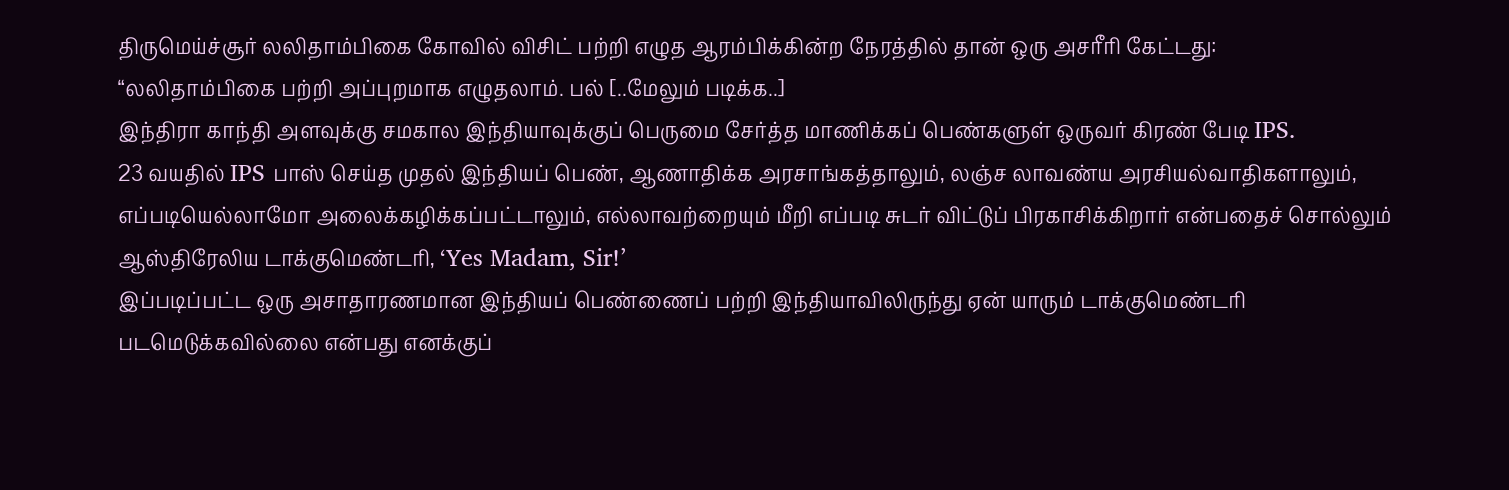திருமெய்ச்சூர் லலிதாம்பிகை கோவில் விசிட் பற்றி எழுத ஆரம்பிக்கின்ற நேரத்தில் தான் ஒரு அசரீரி கேட்டது:
“லலிதாம்பிகை பற்றி அப்புறமாக எழுதலாம். பல் [..மேலும் படிக்க..]
இந்திரா காந்தி அளவுக்கு சமகால இந்தியாவுக்குப் பெருமை சேர்த்த மாணிக்கப் பெண்களுள் ஒருவர் கிரண் பேடி IPS.
23 வயதில் IPS பாஸ் செய்த முதல் இந்தியப் பெண், ஆணாதிக்க அரசாங்கத்தாலும், லஞ்ச லாவண்ய அரசியல்வாதிகளாலும், எப்படியெல்லாமோ அலைக்கழிக்கப்பட்டாலும், எல்லாவற்றையும் மீறி எப்படி சுடர் விட்டுப் பிரகாசிக்கிறார் என்பதைச் சொல்லும் ஆஸ்திரேலிய டாக்குமெண்டரி, ‘Yes Madam, Sir!’
இப்படிப்பட்ட ஒரு அசாதாரணமான இந்தியப் பெண்ணைப் பற்றி இந்தியாவிலிருந்து ஏன் யாரும் டாக்குமெண்டரி படமெடுக்கவில்லை என்பது எனக்குப்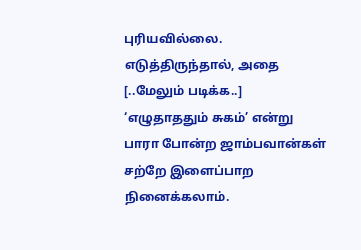புரியவில்லை. எடுத்திருந்தால், அதை [..மேலும் படிக்க..]
‘எழுதாததும் சுகம்’ என்று பாரா போன்ற ஜாம்பவான்கள் சற்றே இளைப்பாற நினைக்கலாம்.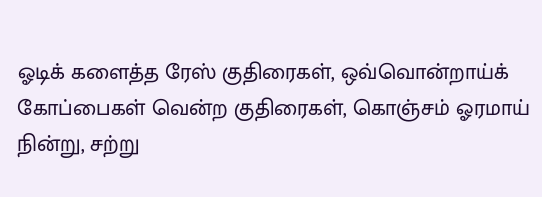ஓடிக் களைத்த ரேஸ் குதிரைகள், ஒவ்வொன்றாய்க் கோப்பைகள் வென்ற குதிரைகள், கொஞ்சம் ஓரமாய் நின்று, சற்று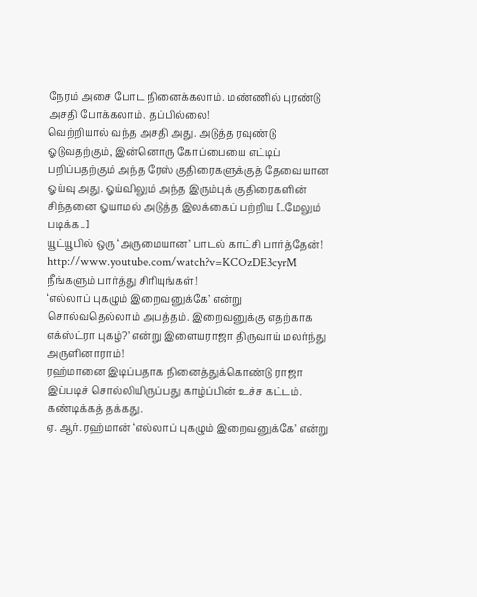நேரம் அசை போட நினைக்கலாம். மண்ணில் புரண்டு அசதி போக்கலாம். தப்பில்லை!
வெற்றியால் வந்த அசதி அது. அடுத்த ரவுண்டு ஓடுவதற்கும், இன்னொரு கோப்பையை எட்டிப் பறிப்பதற்கும் அந்த ரேஸ் குதிரைகளுக்குத் தேவையான ஓய்வு அது. ஓய்விலும் அந்த இரும்புக் குதிரைகளின் சிந்தனை ஓயாமல் அடுத்த இலக்கைப் பற்றிய [..மேலும் படிக்க..]
யூட்யூபில் ஒரு ‘அருமையான’ பாடல் காட்சி பார்த்தேன்!
http://www.youtube.com/watch?v=KCOzDE3cyrM
நீங்களும் பார்த்து சிரியுங்கள்!
‘எல்லாப் புகழும் இறைவனுக்கே’ என்று சொல்வதெல்லாம் அபத்தம். இறைவனுக்கு எதற்காக எக்ஸ்ட்ரா புகழ்?’ என்று இளையராஜா திருவாய் மலர்ந்து அருளினாராம்!
ரஹ்மானை இடிப்பதாக நினைத்துக்கொண்டு ராஜா இப்படிச் சொல்லியிருப்பது காழ்ப்பின் உச்ச கட்டம். கண்டிக்கத் தக்கது.
ஏ. ஆர். ரஹ்மான் ‘எல்லாப் புகழும் இறைவனுக்கே’ என்று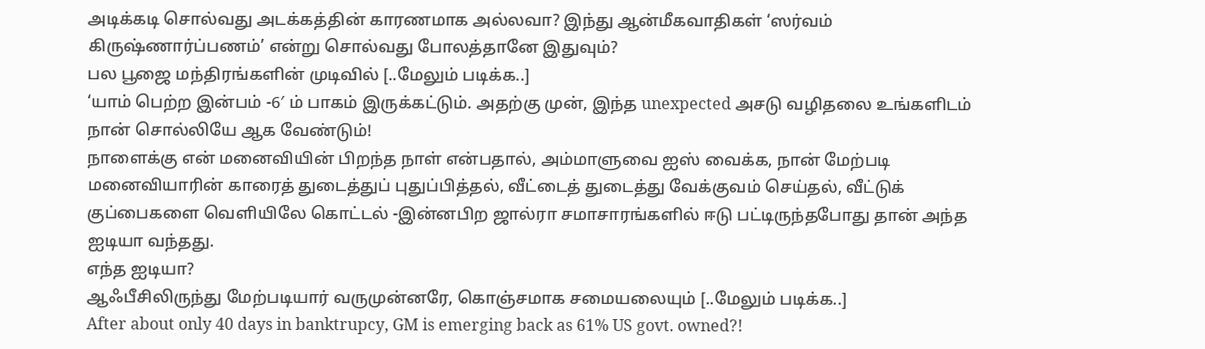அடிக்கடி சொல்வது அடக்கத்தின் காரணமாக அல்லவா? இந்து ஆன்மீகவாதிகள் ‘ஸர்வம் கிருஷ்ணார்ப்பணம்’ என்று சொல்வது போலத்தானே இதுவும்?
பல பூஜை மந்திரங்களின் முடிவில் [..மேலும் படிக்க..]
‘யாம் பெற்ற இன்பம் -6′ ம் பாகம் இருக்கட்டும். அதற்கு முன், இந்த unexpected அசடு வழிதலை உங்களிடம் நான் சொல்லியே ஆக வேண்டும்!
நாளைக்கு என் மனைவியின் பிறந்த நாள் என்பதால், அம்மாளுவை ஐஸ் வைக்க, நான் மேற்படி மனைவியாரின் காரைத் துடைத்துப் புதுப்பித்தல், வீட்டைத் துடைத்து வேக்குவம் செய்தல், வீட்டுக் குப்பைகளை வெளியிலே கொட்டல் -இன்னபிற ஜால்ரா சமாசாரங்களில் ஈடு பட்டிருந்தபோது தான் அந்த ஐடியா வந்தது.
எந்த ஐடியா?
ஆஃபீசிலிருந்து மேற்படியார் வருமுன்னரே, கொஞ்சமாக சமையலையும் [..மேலும் படிக்க..]
After about only 40 days in banktrupcy, GM is emerging back as 61% US govt. owned?!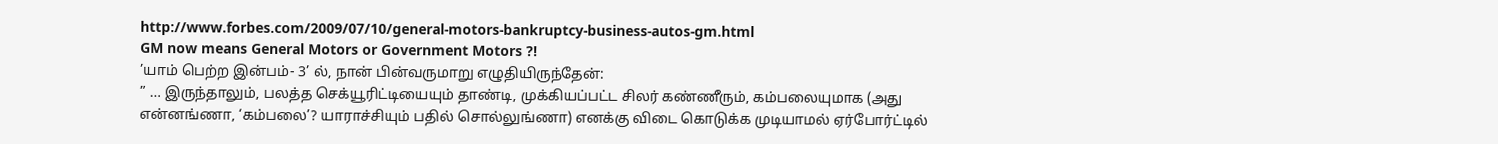http://www.forbes.com/2009/07/10/general-motors-bankruptcy-business-autos-gm.html
GM now means General Motors or Government Motors ?!
’யாம் பெற்ற இன்பம்- 3’ ல், நான் பின்வருமாறு எழுதியிருந்தேன்:
” … இருந்தாலும், பலத்த செக்யூரிட்டியையும் தாண்டி, முக்கியப்பட்ட சிலர் கண்ணீரும், கம்பலையுமாக (அது என்னங்ணா, ‘கம்பலை’? யாராச்சியும் பதில் சொல்லுங்ணா) எனக்கு விடை கொடுக்க முடியாமல் ஏர்போர்ட்டில்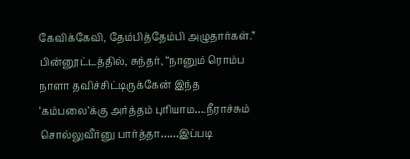கேவிக்கேவி, தேம்பித்தேம்பி அழுதார்கள்.”
பின்னூட்டத்தில், சுந்தர், “நானும் ரொம்ப நாளா தவிச்சிட்டிருக்கேன் இந்த ‘கம்பலை’க்கு அர்த்தம் புரியாம….நீராச்சும் சொல்லுவீர்னு பார்த்தா……இப்படி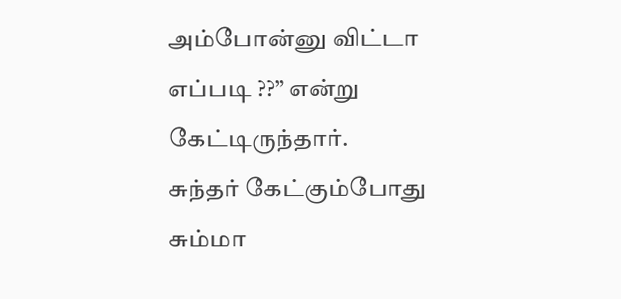அம்போன்னு விட்டா எப்படி ??” என்று கேட்டிருந்தார்.
சுந்தர் கேட்கும்போது சும்மா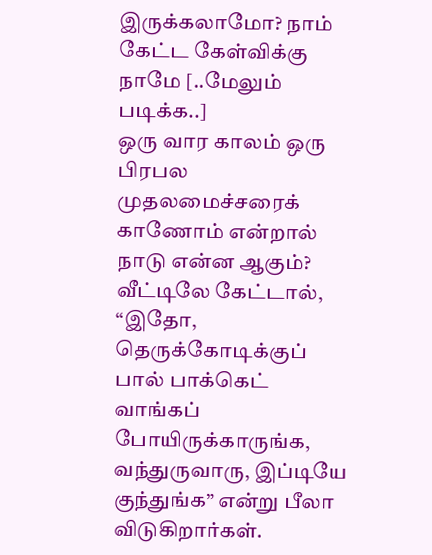இருக்கலாமோ? நாம் கேட்ட கேள்விக்கு நாமே [..மேலும் படிக்க..]
ஒரு வார காலம் ஒரு பிரபல முதலமைச்சரைக் காணோம் என்றால் நாடு என்ன ஆகும்?
வீட்டிலே கேட்டால், “இதோ, தெருக்கோடிக்குப் பால் பாக்கெட் வாங்கப் போயிருக்காருங்க, வந்துருவாரு, இப்டியே குந்துங்க” என்று பீலா விடுகிறார்கள்.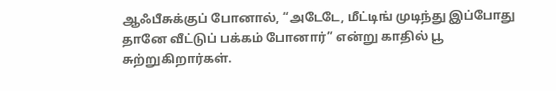ஆஃபீசுக்குப் போனால், “அடேடே, மீட்டிங் முடிந்து இப்போது தானே வீட்டுப் பக்கம் போனார்” என்று காதில் பூ சுற்றுகிறார்கள்.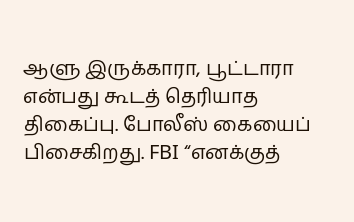ஆளு இருக்காரா, பூட்டாரா என்பது கூடத் தெரியாத திகைப்பு. போலீஸ் கையைப் பிசைகிறது. FBI “எனக்குத்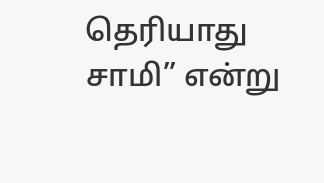தெரியாது சாமி” என்று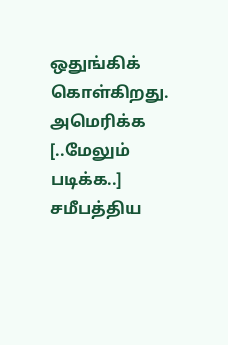ஒதுங்கிக் கொள்கிறது.
அமெரிக்க [..மேலும் படிக்க..]
சமீபத்திய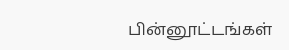பின்னூட்டங்கள்